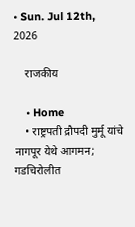• Sun. Jul 12th, 2026

    राजकीय

    • Home
    • राष्ट्रपती द्रौपदी मुर्मू यांचे नागपूर येथे आगमन; गडचिरोलीत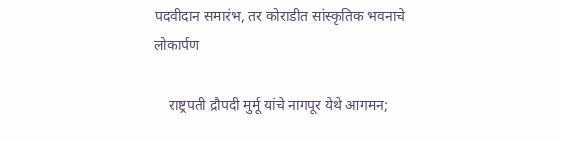पदवीदान समारंभ, तर कोराडीत सांस्कृतिक भवनाचे लोकार्पण

    राष्ट्रपती द्रौपदी मुर्मू यांचे नागपूर येथे आगमन;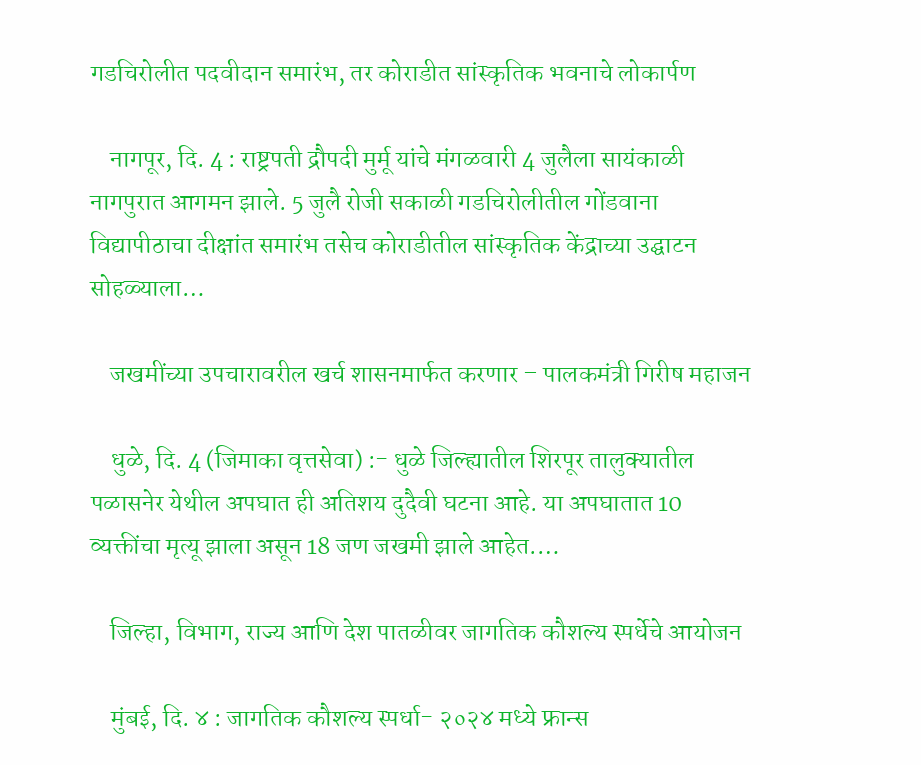गडचिरोलीत पदवीदान समारंभ, तर कोराडीत सांस्कृतिक भवनाचे लोकार्पण

    नागपूर, दि. 4 : राष्ट्रपती द्रौपदी मुर्मू यांचे मंगळवारी 4 जुलैला सायंकाळी नागपुरात आगमन झाले. 5 जुलै रोजी सकाळी गडचिरोलीतील गोंडवाना विद्यापीठाचा दीक्षांत समारंभ तसेच कोराडीतील सांस्कृतिक केंद्राच्या उद्घाटन सोहळ्याला…

    जखमींच्या उपचारावरील खर्च शासनमार्फत करणार – पालकमंत्री गिरीष महाजन

    धुळे, दि. 4 (जिमाका वृत्तसेवा) :- धुळे जिल्ह्यातील शिरपूर तालुक्यातील पळासनेर येथील अपघात ही अतिशय दुदैवी घटना आहे. या अपघातात 10 व्यक्तींचा मृत्यू झाला असून 18 जण जखमी झाले आहेत.…

    जिल्हा, विभाग, राज्य आणि देश पातळीवर जागतिक कौशल्य स्पर्धेचे आयोजन

    मुंबई, दि. ४ : जागतिक कौशल्य स्पर्धा- २०२४ मध्ये फ्रान्स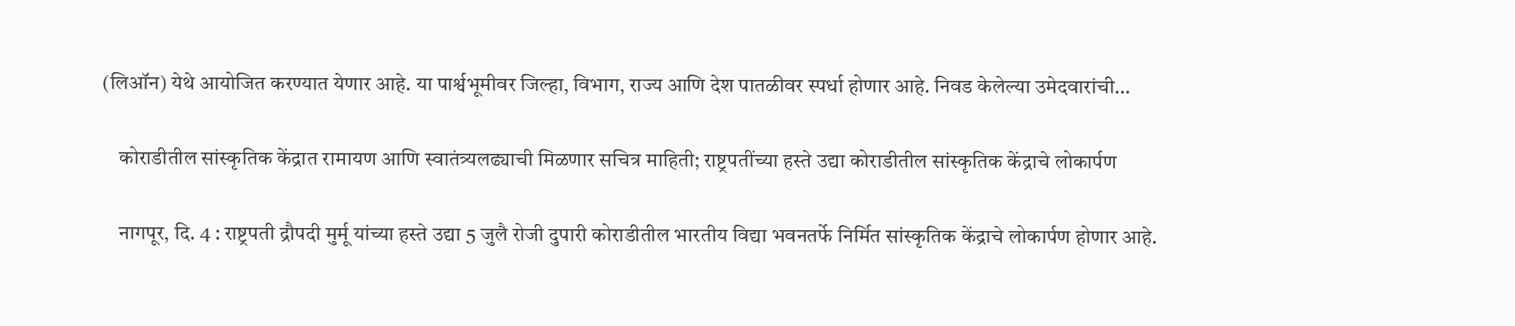(लिऑन) येथे आयोजित करण्यात येणार आहे. या पार्श्वभूमीवर जिल्हा, विभाग, राज्य आणि देश पातळीवर स्पर्धा होणार आहे. निवड केलेल्या उमेदवारांची…

    कोराडीतील सांस्कृतिक केंद्रात रामायण आणि स्वातंत्र्यलढ्याची मिळणार सचित्र माहिती; राष्ट्रपतींच्या हस्ते उद्या कोराडीतील सांस्कृतिक केंद्राचे लोकार्पण

    नागपूर, दि. 4 : राष्ट्रपती द्रौपदी मुर्मू यांच्या हस्ते उद्या 5 जुलै रोजी दुपारी कोराडीतील भारतीय विद्या भवनतर्फे निर्मित सांस्कृतिक केंद्राचे लोकार्पण होणार आहे.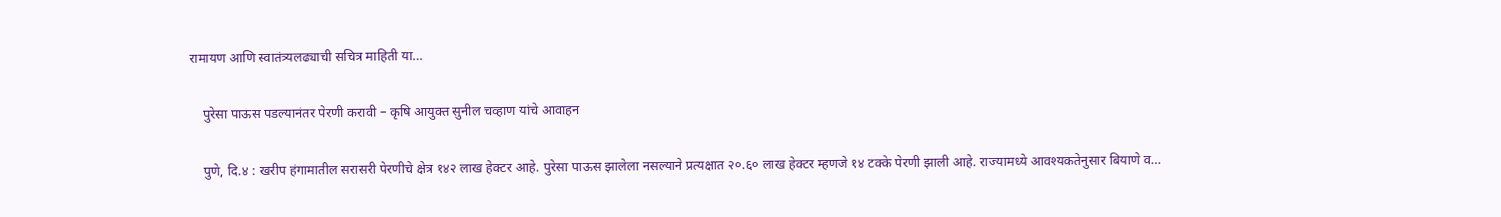रामायण आणि स्वातंत्र्यलढ्याची सचित्र माहिती या…

    पुरेसा पाऊस पडल्यानंतर पेरणी करावी – कृषि आयुक्त सुनील चव्हाण यांचे आवाहन

    पुणे, दि.४ : खरीप हंगामातील सरासरी पेरणीचे क्षेत्र १४२ लाख हेक्टर आहे. पुरेसा पाऊस झालेला नसल्याने प्रत्यक्षात २०.६० लाख हेक्टर म्हणजे १४ टक्के पेरणी झाली आहे. राज्यामध्ये आवश्यकतेनुसार बियाणे व…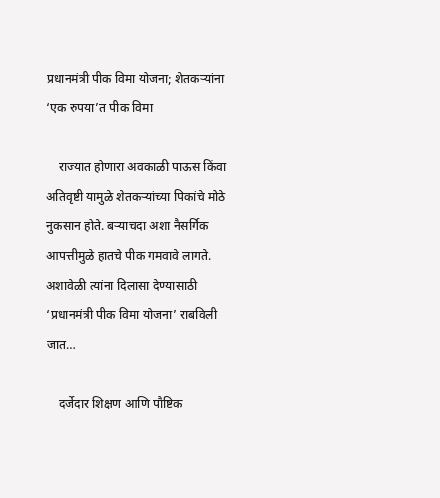प्रधानमंत्री पीक विमा योजना; शेतकऱ्यांना ‘एक रुपया’त पीक विमा

    राज्यात होणारा अवकाळी पाऊस किंवा अतिवृष्टी यामुळे शेतकऱ्यांच्या पिकांचे मोठे नुकसान होते. बऱ्याचदा अशा नैसर्गिक आपत्तीमुळे हातचे पीक गमवावे लागते. अशावेळी त्यांना दिलासा देण्यासाठी ‘प्रधानमंत्री पीक विमा योजना’ राबविली जात…

    दर्जेदार शिक्षण आणि पौष्टिक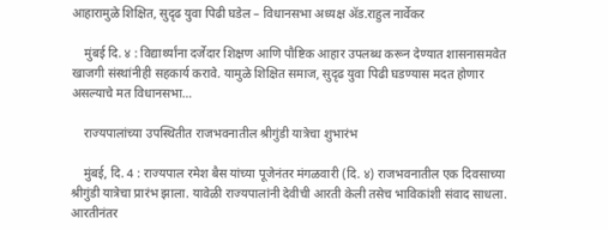आहारामुळे शिक्षित, सुदृढ युवा पिढी घडेल – विधानसभा अध्यक्ष ॲड.राहुल नार्वेकर

    मुंबई दि. ४ : विद्यार्थ्यांना दर्जेदार शिक्षण आणि पौष्टिक आहार उपलब्ध करून देण्यात शासनासमवेत खाजगी संस्थांनीही सहकार्य करावे. यामुळे शिक्षित समाज, सुदृढ युवा पिढी घडण्यास मदत होणार असल्याचे मत विधानसभा…

    राज्यपालांच्या उपस्थितीत राजभवनातील श्रीगुंडी यात्रेचा शुभारंभ

    मुंबई, दि. 4 : राज्यपाल रमेश बैस यांच्या पूजेनंतर मंगळवारी (दि. ४) राजभवनातील एक दिवसाच्या श्रीगुंडी यात्रेचा प्रारंभ झाला. यावेळी राज्यपालांनी देवीची आरती केली तसेच भाविकांशी संवाद साधला. आरतीनंतर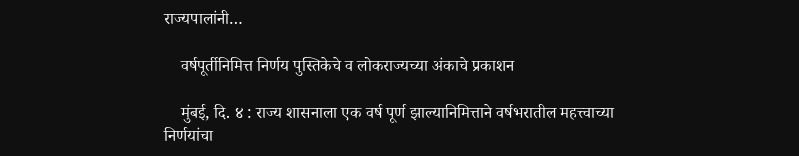राज्यपालांनी…

    वर्षपूर्तीनिमित्त निर्णय पुस्तिकेचे व लोकराज्यच्या अंकाचे प्रकाशन

    मुंबई, दि. ४ : राज्य शासनाला एक वर्ष पूर्ण झाल्यानिमित्ताने वर्षभरातील महत्त्वाच्या निर्णयांचा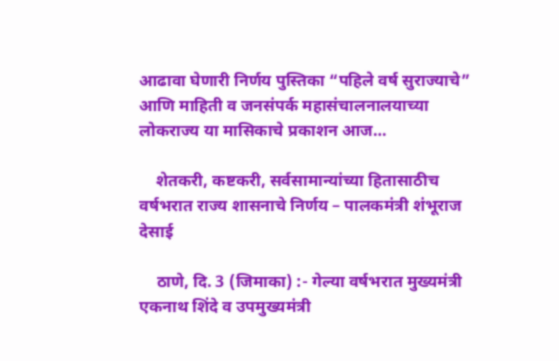आढावा घेणारी निर्णय पुस्तिका “पहिले वर्ष सुराज्याचे” आणि माहिती व जनसंपर्क महासंचालनालयाच्या लोकराज्य या मासिकाचे प्रकाशन आज…

    शेतकरी, कष्टकरी, सर्वसामान्यांच्या हितासाठीच वर्षभरात राज्य शासनाचे निर्णय – पालकमंत्री शंभूराज देसाई

    ठाणे, दि. 3 (जिमाका) :- गेल्या वर्षभरात मुख्यमंत्री एकनाथ शिंदे व उपमुख्यमंत्री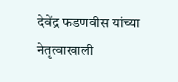देवेंद्र फडणवीस यांच्या नेतृत्वाखाली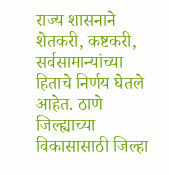राज्य शासनाने शेतकरी, कष्टकरी, सर्वसामान्यांच्या हिताचे निर्णय घेतले आहेत. ठाणे जिल्ह्याच्या विकासासाठी जिल्हा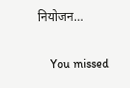नियोजन…

    You missed